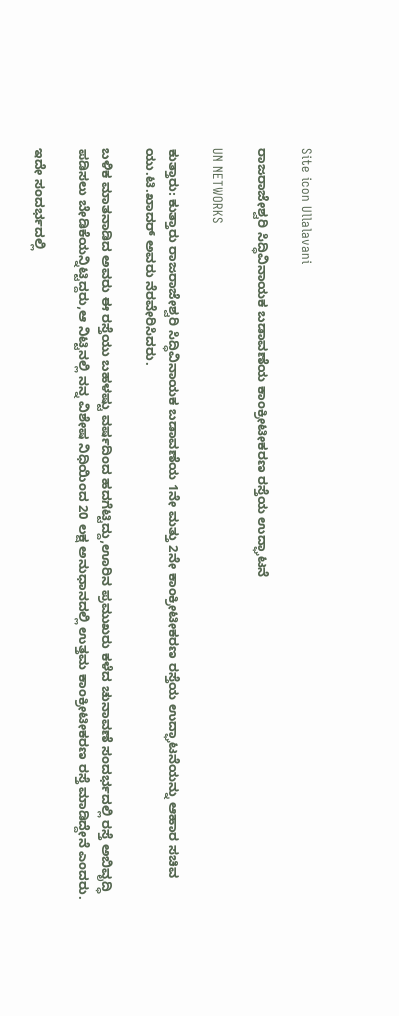Site icon Ullalavani

ರಾಜರಾಜೇಶ್ವರಿ ಸಿದ್ಧಿವಿನಾಯಕ ಬಡಾವಣೆಯ ಕಾಂಕ್ರೀಟೀಕರಣ ರಸ್ತೆಯ ಉದ್ಘಾಟನೆ

UN NETWORKS

ಕುತ್ತಾರು: ಕುತ್ತಾರು ರಾಜರಾಜೇಶ್ವರಿ ಸಿದ್ಧಿವಿನಾಯಕ ಬಡಾವಣೆಯ 1ನೇ ಮತ್ತು 2ನೇ ಕಾಂಕ್ರೀಟೀಕರಣ ರಸ್ತೆಯ ಉದ್ಘಾಟನೆಯನ್ನು ಆಹಾರ ಸಚಿವ ಯು.ಟಿ.ಖಾದರ್ ಅವರು ನೆರವೇರಿಸಿದರು.

ಬಳಿಕ ಮಾತನಾಡಿದ ಅವರು ಈ ರಸ್ತೆಯು ಬಹಳಷ್ಟು ವರ್ಷದಿಂದ ಹದಗೆಟ್ಟಿದ್ದು,ಊರಿನ ಪ್ರಮುಖರು ಕಳೆದ ಚುನಾವಣೆ ಸಂದರ್ಭದಲ್ಲಿ ರಸ್ತೆ ಅಬಿವೃದ್ಧಿ ಪಡಿಸಲು ಬೇಡಿಕೆಯನ್ನಿಟ್ಟಿದ್ದರು,ಆ ನಿಟ್ಟಿನಲ್ಲಿ ನನ್ನ ವಿಶೇಷ ನಿಧಿಯಿಂದ 20 ಲಕ್ಷ ಅನುಧಾನದಲ್ಲಿ ಉತ್ತಮ ಕಾಂಕ್ರೀಟೀಕರಣ ರಸ್ತೆ ಮಾಡಿದ್ದೇನೆ ಎಂದರು.

ಇದೇ ಸಂದರ್ಭದಲ್ಲಿ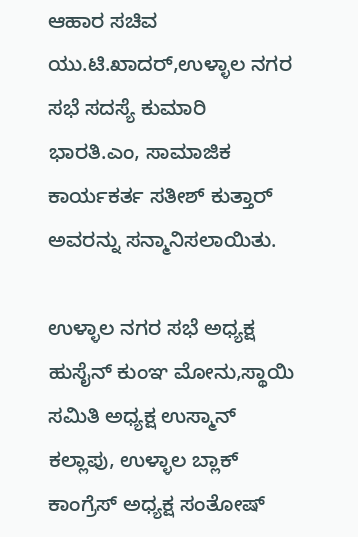ಆಹಾರ ಸಚಿವ ಯು.ಟಿ.ಖಾದರ್,ಉಳ್ಳಾಲ ನಗರ ಸಭೆ ಸದಸ್ಯೆ ಕುಮಾರಿ ಭಾರತಿ.ಎಂ, ಸಾಮಾಜಿಕ ಕಾರ್ಯಕರ್ತ ಸತೀಶ್ ಕುತ್ತಾರ್ ಅವರನ್ನು ಸನ್ಮಾನಿಸಲಾಯಿತು.

ಉಳ್ಳಾಲ ನಗರ ಸಭೆ ಅಧ್ಯಕ್ಷ ಹುಸೈನ್ ಕುಂಞ ಮೋನು,ಸ್ಥಾಯಿ ಸಮಿತಿ ಅಧ್ಯಕ್ಷ ಉಸ್ಮಾನ್ ಕಲ್ಲಾಪು, ಉಳ್ಳಾಲ ಬ್ಲಾಕ್ ಕಾಂಗ್ರೆಸ್ ಅಧ್ಯಕ್ಷ ಸಂತೋಷ್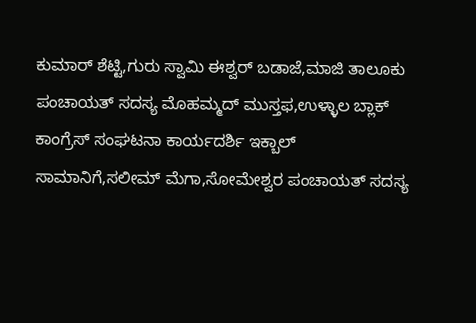ಕುಮಾರ್ ಶೆಟ್ಟಿ,ಗುರು ಸ್ವಾಮಿ ಈಶ್ವರ್ ಬಡಾಜೆ,ಮಾಜಿ ತಾಲೂಕು ಪಂಚಾಯತ್ ಸದಸ್ಯ ಮೊಹಮ್ಮದ್ ಮುಸ್ತಫ,ಉಳ್ಳಾಲ ಬ್ಲಾಕ್ ಕಾಂಗ್ರೆಸ್ ಸಂಘಟನಾ ಕಾರ್ಯದರ್ಶಿ ಇಕ್ಬಾಲ್ ಸಾಮಾನಿಗೆ,ಸಲೀಮ್ ಮೆಗಾ,ಸೋಮೇಶ್ವರ ಪಂಚಾಯತ್ ಸದಸ್ಯ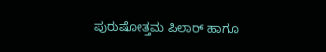ಪುರುಷೋತ್ತಮ ಪಿಲಾರ್ ಹಾಗೂ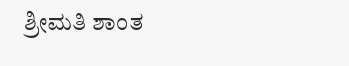ಶ್ರೀಮತಿ ಶಾಂತ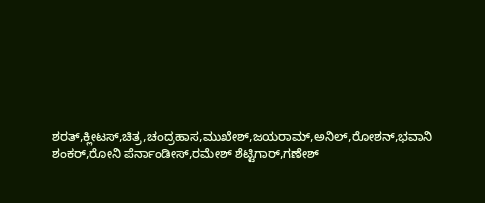ಶರತ್,ಕ್ಲೀಟಸ್,ಚಿತ್ರ,ಚಂದ್ರಹಾಸ,ಮುಖೇಶ್,ಜಯರಾಮ್,ಅನಿಲ್,ರೋಶನ್,ಭವಾನಿ ಶಂಕರ್,ರೋನಿ ಪೆರ್ನಾಂಡೀಸ್,ರಮೇಶ್ ಶೆಟ್ಟಿಗಾರ್,ಗಣೇಶ್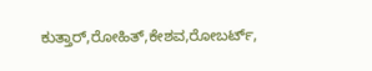ಕುತ್ತಾರ್,ರೋಹಿತ್,ಕೇಶವ,ರೋಬರ್ಟ್,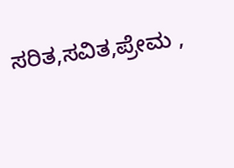ಸರಿತ,ಸವಿತ,ಪ್ರೇಮ ,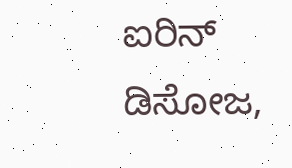ಐರಿನ್ ಡಿಸೋಜ,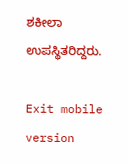ಶಕೀಲಾ ಉಪಸ್ಥಿತರಿದ್ದರು.

Exit mobile version